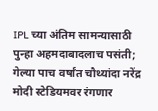IPL च्या अंतिम सामन्यासाठी पुन्हा अहमदाबादलाच पसंती; गेल्या पाच वर्षांत चौथ्यांदा नरेंद्र मोदी स्टेडियमवर रंगणार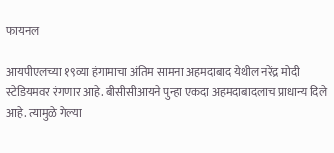फायनल

आयपीएलच्या १९व्या हंगामाचा अंतिम सामना अहमदाबाद येथील नरेंद्र मोदी स्टेडियमवर रंगणार आहे. बीसीसीआयने पुन्हा एकदा अहमदाबादलाच प्राधान्य दिले आहे. त्यामुळे गेल्या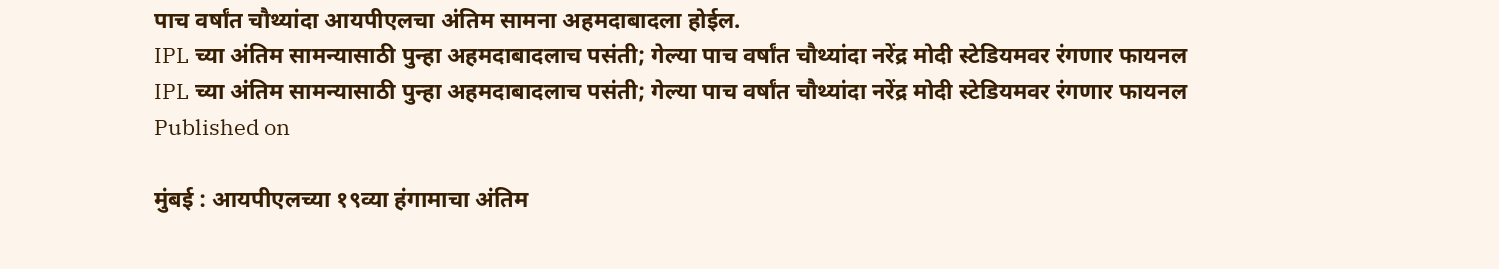पाच वर्षांत चौथ्यांदा आयपीएलचा अंतिम सामना अहमदाबादला होईल.
IPL च्या अंतिम सामन्यासाठी पुन्हा अहमदाबादलाच पसंती; गेल्या पाच वर्षांत चौथ्यांदा नरेंद्र मोदी स्टेडियमवर रंगणार फायनल
IPL च्या अंतिम सामन्यासाठी पुन्हा अहमदाबादलाच पसंती; गेल्या पाच वर्षांत चौथ्यांदा नरेंद्र मोदी स्टेडियमवर रंगणार फायनल
Published on

मुंबई : आयपीएलच्या १९व्या हंगामाचा अंतिम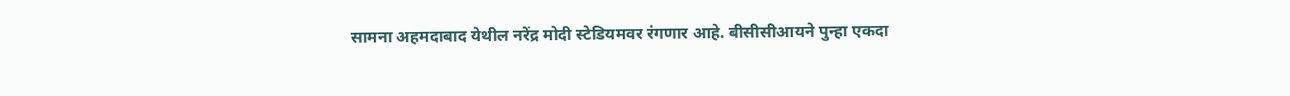सामना अहमदाबाद येथील नरेंद्र मोदी स्टेडियमवर रंगणार आहे. बीसीसीआयने पुन्हा एकदा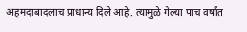अहमदाबादलाच प्राधान्य दिले आहे. त्यामुळे गेल्या पाच वर्षांत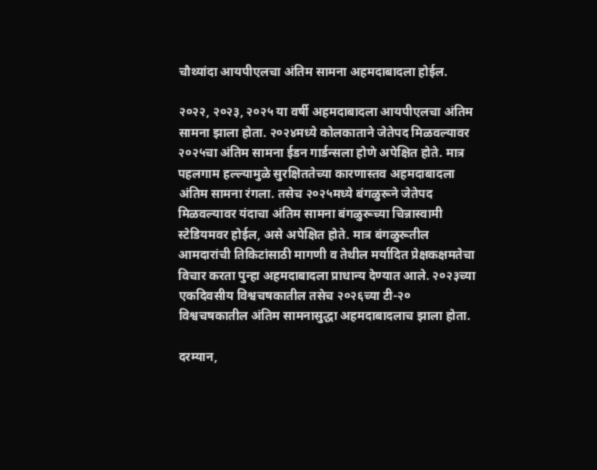चौथ्यांदा आयपीएलचा अंतिम सामना अहमदाबादला होईल.

२०२२, २०२३, २०२५ या वर्षी अहमदाबादला आयपीएलचा अंतिम सामना झाला होता. २०२४मध्ये कोलकाताने जेतेपद मिळवल्यावर २०२५चा अंतिम सामना ईडन गार्डन्सला होणे अपेक्षित होते. मात्र पहलगाम हल्ल्यामुळे सुरक्षिततेच्या कारणास्तव अहमदाबादला अंतिम सामना रंगला. तसेच २०२५मध्ये बंगळुरूने जेतेपद मिळवल्यावर यंदाचा अंतिम सामना बंगळुरूच्या चिन्नास्वामी स्टेडियमवर होईल, असे अपेक्षित होते. मात्र बंगळुरूतील आमदारांची तिकिटांसाठी मागणी व तेथील मर्यादित प्रेक्षकक्षमतेचा विचार करता पुन्हा अहमदाबादला प्राधान्य देण्यात आले. २०२३च्या एकदिवसीय विश्वचषकातील तसेच २०२६च्या टी-२० विश्वचषकातील अंतिम सामनासुद्धा अहमदाबादलाच झाला होता.

दरम्यान,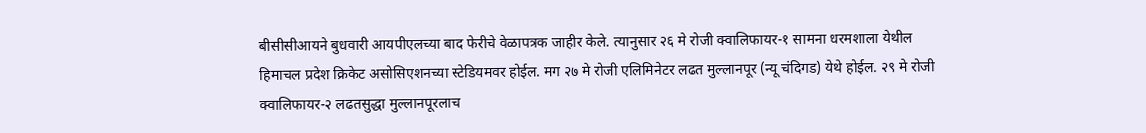बीसीसीआयने बुधवारी आयपीएलच्या बाद फेरीचे वेळापत्रक जाहीर केले. त्यानुसार २६ मे रोजी क्वालिफायर-१ सामना धरमशाला येथील हिमाचल प्रदेश क्रिकेट असोसिएशनच्या स्टेडियमवर होईल. मग २७ मे रोजी एलिमिनेटर लढत मुल्लानपूर (न्यू चंदिगड) येथे होईल. २९ मे रोजी क्वालिफायर-२ लढतसुद्धा मुल्लानपूरलाच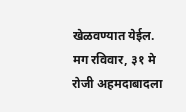खेळवण्यात येईल. मग रविवार, ३१ मे रोजी अहमदाबादला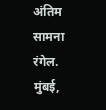अंतिम सामना रंगेल. मुंबई,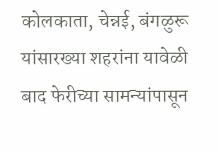कोलकाता, चेन्नई, बंगळुरू यांसारख्या शहरांना यावेळी बाद फेरीच्या सामन्यांपासून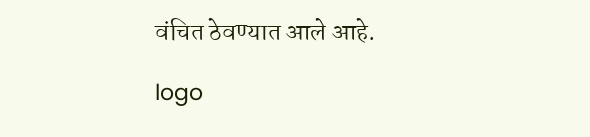वंचित ठेवण्यात आले आहे.

logo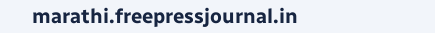marathi.freepressjournal.in